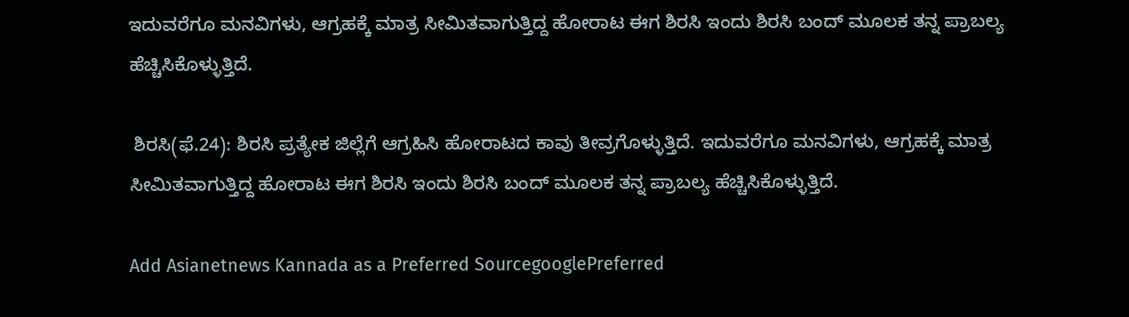ಇದುವರೆಗೂ ಮನವಿಗಳು, ಆಗ್ರಹಕ್ಕೆ ಮಾತ್ರ ಸೀಮಿತವಾಗುತ್ತಿದ್ದ ಹೋರಾಟ ಈಗ ಶಿರಸಿ ಇಂದು ಶಿರಸಿ ಬಂದ್‌ ಮೂಲಕ ತನ್ನ ಪ್ರಾಬಲ್ಯ ಹೆಚ್ಚಿಸಿಕೊಳ್ಳುತ್ತಿದೆ.

 ಶಿರಸಿ(ಫೆ.24): ಶಿರಸಿ ಪ್ರತ್ಯೇಕ ಜಿಲ್ಲೆಗೆ ಆಗ್ರಹಿಸಿ ಹೋರಾಟದ ಕಾವು ತೀವ್ರಗೊಳ್ಳುತ್ತಿದೆ. ಇದುವರೆಗೂ ಮನವಿಗಳು, ಆಗ್ರಹಕ್ಕೆ ಮಾತ್ರ ಸೀಮಿತವಾಗುತ್ತಿದ್ದ ಹೋರಾಟ ಈಗ ಶಿರಸಿ ಇಂದು ಶಿರಸಿ ಬಂದ್‌ ಮೂಲಕ ತನ್ನ ಪ್ರಾಬಲ್ಯ ಹೆಚ್ಚಿಸಿಕೊಳ್ಳುತ್ತಿದೆ.

Add Asianetnews Kannada as a Preferred SourcegooglePreferred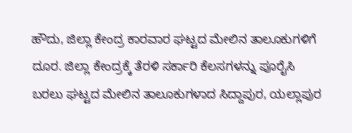ಹೌದು, ಜಿಲ್ಲಾ ಕೇಂದ್ರ ಕಾರವಾರ ಘಟ್ಟದ ಮೇಲಿನ ತಾಲೂಕುಗಳಿಗೆ ದೂರ. ಜಿಲ್ಲಾ ಕೇಂದ್ರಕ್ಕೆ ತೆರಳಿ ಸರ್ಕಾರಿ ಕೆಲಸಗಳನ್ನು ಪೂರೈಸಿ ಬರಲು ಘಟ್ಟದ ಮೇಲಿನ ತಾಲೂಕುಗಳಾದ ಸಿದ್ದಾಪುರ, ಯಲ್ಲಾಪುರ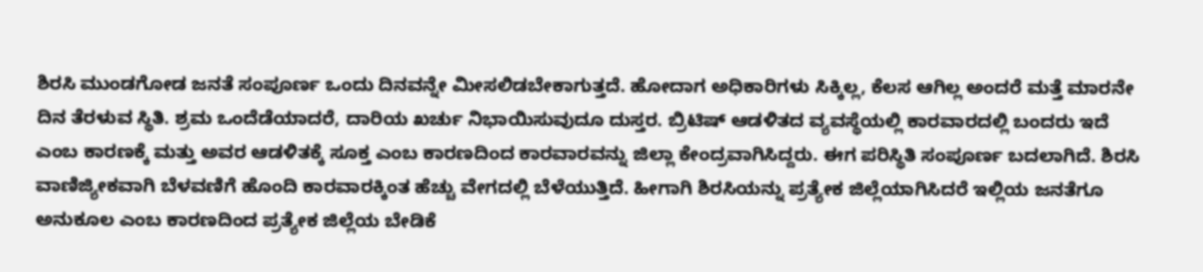ಶಿರಸಿ ಮುಂಡಗೋಡ ಜನತೆ ಸಂಪೂರ್ಣ ಒಂದು ದಿನವನ್ನೇ ಮೀಸಲಿಡಬೇಕಾಗುತ್ತದೆ. ಹೋದಾಗ ಅಧಿಕಾರಿಗಳು ಸಿಕ್ಕಿಲ್ಲ, ಕೆಲಸ ಆಗಿಲ್ಲ ಅಂದರೆ ಮತ್ತೆ ಮಾರನೇ ದಿನ ತೆರಳುವ ಸ್ಥಿತಿ. ಶ್ರಮ ಒಂದೆಡೆಯಾದರೆ, ದಾರಿಯ ಖರ್ಚು ನಿಭಾಯಿಸುವುದೂ ದುಸ್ತರ. ಬ್ರಿಟಿಷ್‌ ಆಡಳಿತದ ವ್ಯವಸ್ಥೆಯಲ್ಲಿ ಕಾರವಾರದಲ್ಲಿ ಬಂದರು ಇದೆ ಎಂಬ ಕಾರಣಕ್ಕೆ ಮತ್ತು ಅವರ ಆಡಳಿತಕ್ಕೆ ಸೂಕ್ತ ಎಂಬ ಕಾರಣದಿಂದ ಕಾರವಾರವನ್ನು ಜಿಲ್ಲಾ ಕೇಂದ್ರವಾಗಿಸಿದ್ದರು. ಈಗ ಪರಿಸ್ಥಿತಿ ಸಂಪೂರ್ಣ ಬದಲಾಗಿದೆ. ಶಿರಸಿ ವಾಣಿಜ್ಯೀಕವಾಗಿ ಬೆಳವಣಿಗೆ ಹೊಂದಿ ಕಾರವಾರಕ್ಕಿಂತ ಹೆಚ್ಚು ವೇಗದಲ್ಲಿ ಬೆಳೆಯುತ್ತಿದೆ. ಹೀಗಾಗಿ ಶಿರಸಿಯನ್ನು ಪ್ರತ್ಯೇಕ ಜಿಲ್ಲೆಯಾಗಿಸಿದರೆ ಇಲ್ಲಿಯ ಜನತೆಗೂ ಅನುಕೂಲ ಎಂಬ ಕಾರಣದಿಂದ ಪ್ರತ್ಯೇಕ ಜಿಲ್ಲೆಯ ಬೇಡಿಕೆ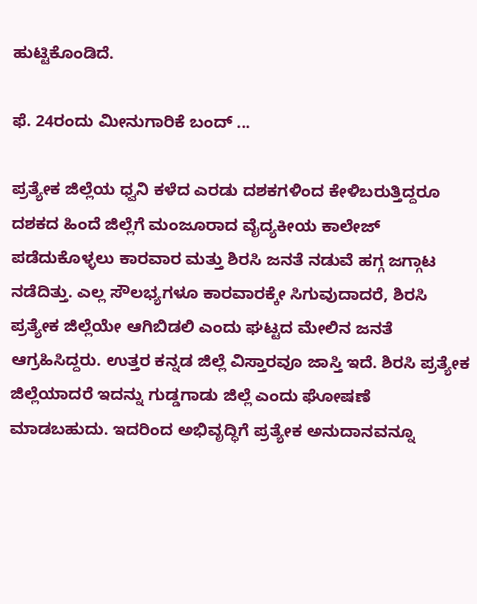ಹುಟ್ಟಿಕೊಂಡಿದೆ.

ಫೆ. 24ರಂದು ಮೀನುಗಾರಿಕೆ ಬಂದ್ ...

ಪ್ರತ್ಯೇಕ ಜಿಲ್ಲೆಯ ಧ್ವನಿ ಕಳೆದ ಎರಡು ದಶಕಗಳಿಂದ ಕೇಳಿಬರುತ್ತಿದ್ದರೂ ದಶಕದ ಹಿಂದೆ ಜಿಲ್ಲೆಗೆ ಮಂಜೂರಾದ ವೈದ್ಯಕೀಯ ಕಾಲೇಜ್‌ ಪಡೆದುಕೊಳ್ಳಲು ಕಾರವಾರ ಮತ್ತು ಶಿರಸಿ ಜನತೆ ನಡುವೆ ಹಗ್ಗ ಜಗ್ಗಾಟ ನಡೆದಿತ್ತು. ಎಲ್ಲ ಸೌಲಭ್ಯಗಳೂ ಕಾರವಾರಕ್ಕೇ ಸಿಗುವುದಾದರೆ, ಶಿರಸಿ ಪ್ರತ್ಯೇಕ ಜಿಲ್ಲೆಯೇ ಆಗಿಬಿಡಲಿ ಎಂದು ಘಟ್ಟದ ಮೇಲಿನ ಜನತೆ ಆಗ್ರಹಿಸಿದ್ದರು. ಉತ್ತರ ಕನ್ನಡ ಜಿಲ್ಲೆ ವಿಸ್ತಾರವೂ ಜಾಸ್ತಿ ಇದೆ. ಶಿರಸಿ ಪ್ರತ್ಯೇಕ ಜಿಲ್ಲೆಯಾದರೆ ಇದನ್ನು ಗುಡ್ಡಗಾಡು ಜಿಲ್ಲೆ ಎಂದು ಘೋಷಣೆ ಮಾಡಬಹುದು. ಇದರಿಂದ ಅಭಿವೃದ್ಧಿಗೆ ಪ್ರತ್ಯೇಕ ಅನುದಾನವನ್ನೂ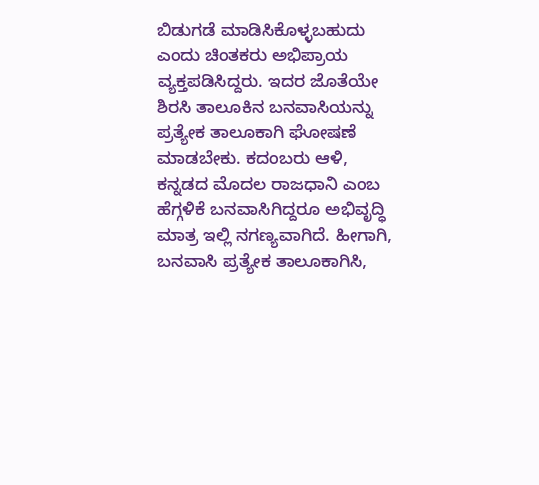ಬಿಡುಗಡೆ ಮಾಡಿಸಿಕೊಳ್ಳಬಹುದು ಎಂದು ಚಿಂತಕರು ಅಭಿಪ್ರಾಯ ವ್ಯಕ್ತಪಡಿಸಿದ್ದರು. ಇದರ ಜೊತೆಯೇ ಶಿರಸಿ ತಾಲೂಕಿನ ಬನವಾಸಿಯನ್ನು ಪ್ರತ್ಯೇಕ ತಾಲೂಕಾಗಿ ಘೋಷಣೆ ಮಾಡಬೇಕು. ಕದಂಬರು ಆಳಿ, ಕನ್ನಡದ ಮೊದಲ ರಾಜಧಾನಿ ಎಂಬ ಹೆಗ್ಗಳಿಕೆ ಬನವಾಸಿಗಿದ್ದರೂ ಅಭಿವೃದ್ಧಿ ಮಾತ್ರ ಇಲ್ಲಿ ನಗಣ್ಯವಾಗಿದೆ. ಹೀಗಾಗಿ, ಬನವಾಸಿ ಪ್ರತ್ಯೇಕ ತಾಲೂಕಾಗಿಸಿ,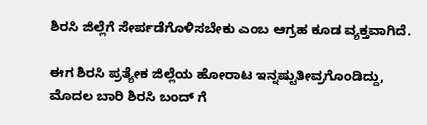ಶಿರಸಿ ಜಿಲ್ಲೆಗೆ ಸೇರ್ಪಡೆಗೊಳಿಸಬೇಕು ಎಂಬ ಆಗ್ರಹ ಕೂಡ ವ್ಯಕ್ತವಾಗಿದೆ.

ಈಗ ಶಿರಸಿ ಪ್ರತ್ಯೇಕ ಜಿಲ್ಲೆಯ ಹೋರಾಟ ಇನ್ನಷ್ಟುತೀವ್ರಗೊಂಡಿದ್ದು, ಮೊದಲ ಬಾರಿ ಶಿರಸಿ ಬಂದ್‌ ಗೆ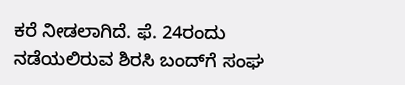ಕರೆ ನೀಡಲಾಗಿದೆ. ಫೆ. 24ರಂದು ನಡೆಯಲಿರುವ ಶಿರಸಿ ಬಂದ್‌ಗೆ ಸಂಘ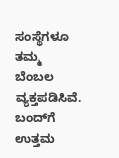ಸಂಸ್ಥೆಗಳೂ ತಮ್ಮ ಬೆಂಬಲ ವ್ಯಕ್ತಪಡಿಸಿವೆ. ಬಂದ್‌ಗೆ ಉತ್ತಮ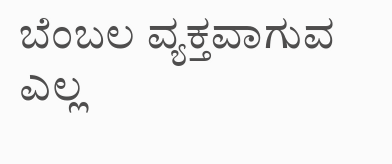ಬೆಂಬಲ ವ್ಯಕ್ತವಾಗುವ ಎಲ್ಲ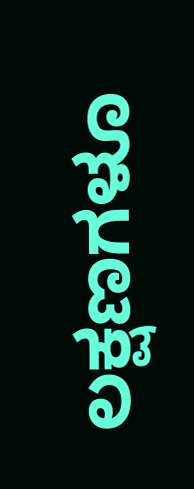ಲಕ್ಷಣಗಳೂ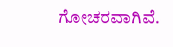ಗೋಚರವಾಗಿವೆ.